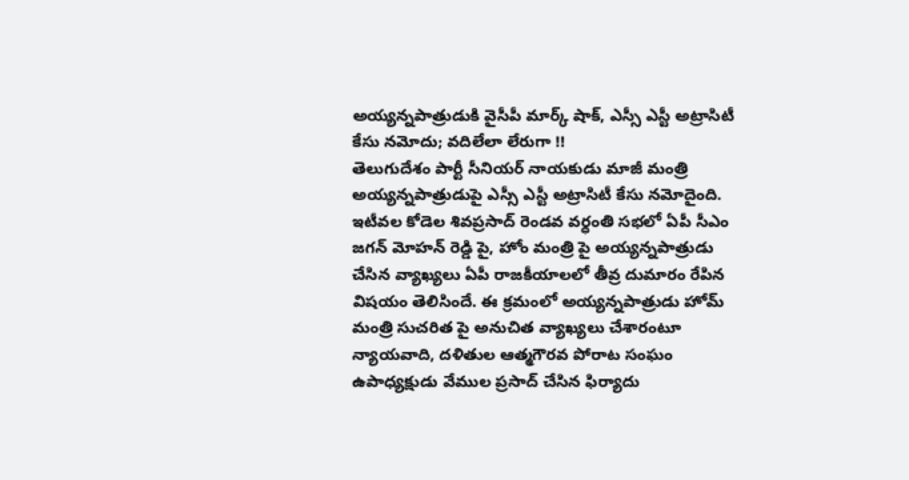అయ్యన్నపాత్రుడుకి వైసీపీ మార్క్ షాక్, ఎస్సీ ఎస్టీ అట్రాసిటీ కేసు నమోదు; వదిలేలా లేరుగా !!
తెలుగుదేశం పార్టీ సీనియర్ నాయకుడు మాజీ మంత్రి అయ్యన్నపాత్రుడుపై ఎస్సీ ఎస్టీ అట్రాసిటీ కేసు నమోదైంది. ఇటీవల కోడెల శివప్రసాద్ రెండవ వర్ధంతి సభలో ఏపీ సీఎం జగన్ మోహన్ రెడ్డి పై, హోం మంత్రి పై అయ్యన్నపాత్రుడు చేసిన వ్యాఖ్యలు ఏపీ రాజకీయాలలో తీవ్ర దుమారం రేపిన విషయం తెలిసిందే. ఈ క్రమంలో అయ్యన్నపాత్రుడు హోమ్ మంత్రి సుచరిత పై అనుచిత వ్యాఖ్యలు చేశారంటూ న్యాయవాది, దళితుల ఆత్మగౌరవ పోరాట సంఘం ఉపాధ్యక్షుడు వేముల ప్రసాద్ చేసిన ఫిర్యాదు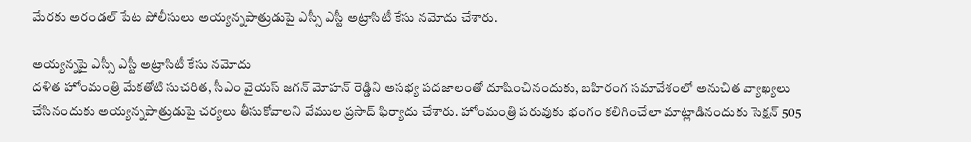మేరకు అరండల్ పేట పోలీసులు అయ్యన్నపాత్రుడుపై ఎస్సీ ఎస్టీ అట్రాసిటీ కేసు నమోదు చేశారు.

అయ్యన్నపై ఎస్సీ ఎస్టీ అట్రాసిటీ కేసు నమోదు
దళిత హోంమంత్రి మేకతోటి సుచరిత, సీఎం వైయస్ జగన్ మోహన్ రెడ్డిని అసభ్య పదజాలంతో దూషించినందుకు, బహిరంగ సమావేశంలో అనుచిత వ్యాఖ్యలు చేసినందుకు అయ్యన్నపాత్రుడుపై చర్యలు తీసుకోవాలని వేముల ప్రసాద్ ఫిర్యాదు చేశారు. హోంమంత్రి పరువుకు భంగం కలిగించేలా మాట్లాడినందుకు సెక్షన్ 505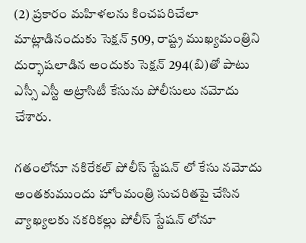(2) ప్రకారం మహిళలను కించపరిచేలా మాట్లాడినందుకు సెక్షన్ 509, రాష్ట్ర ముఖ్యమంత్రిని దుర్భాషలాడిన అందుకు సెక్షన్ 294(బి)తో పాటు ఎస్సీ ఎస్టీ అట్రాసిటీ కేసును పోలీసులు నమోదు చేశారు.

గతంలోనూ నకిరేకల్ పోలీస్ స్టేషన్ లో కేసు నమోదు
అంతకుముందు హోంమంత్రి సుచరితపై చేసిన వ్యాఖ్యలకు నకరికల్లు పోలీస్ స్టేషన్ లోనూ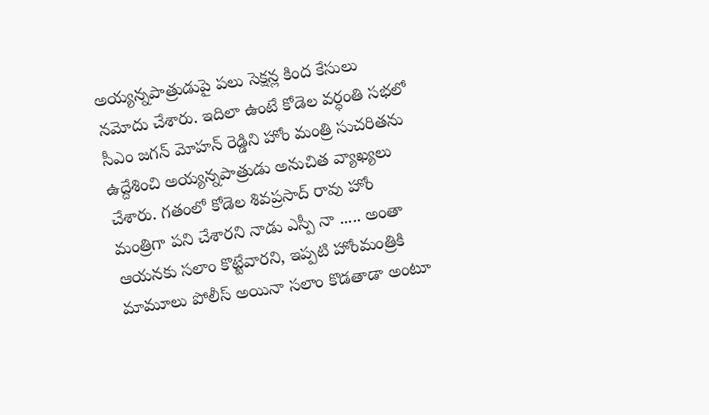అయ్యన్నపాత్రుడుపై పలు సెక్షన్ల కింద కేసులు నమోదు చేశారు. ఇదిలా ఉంటే కోడెల వర్ధంతి సభలో సీఎం జగన్ మోహన్ రెడ్డిని హోం మంత్రి సుచరితను ఉద్దేశించి అయ్యన్నపాత్రుడు అనుచిత వ్యాఖ్యలు చేశారు. గతంలో కోడెల శివప్రసాద్ రావు హోం మంత్రిగా పని చేశారని నాడు ఎస్పీ నా ..... అంతా ఆయనకు సలాం కొట్టేవారని, ఇప్పటి హోంమంత్రికి మామూలు పోలీస్ అయినా సలాం కొడతాడా అంటూ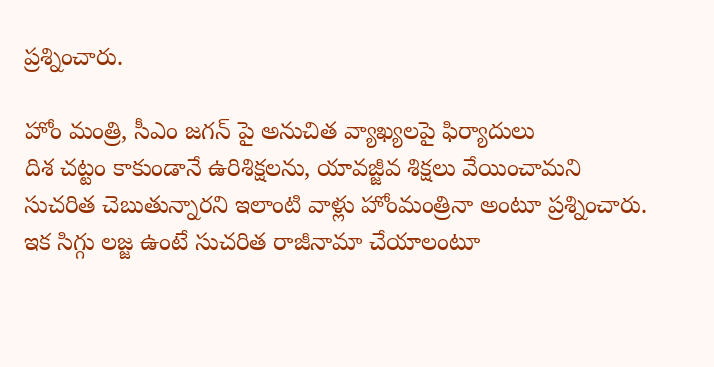ప్రశ్నించారు.

హోం మంత్రి, సీఎం జగన్ పై అనుచిత వ్యాఖ్యలపై ఫిర్యాదులు
దిశ చట్టం కాకుండానే ఉరిశిక్షలను, యావజ్జీవ శిక్షలు వేయించామని సుచరిత చెబుతున్నారని ఇలాంటి వాళ్లు హోంమంత్రినా అంటూ ప్రశ్నించారు. ఇక సిగ్గు లజ్జ ఉంటే సుచరిత రాజీనామా చేయాలంటూ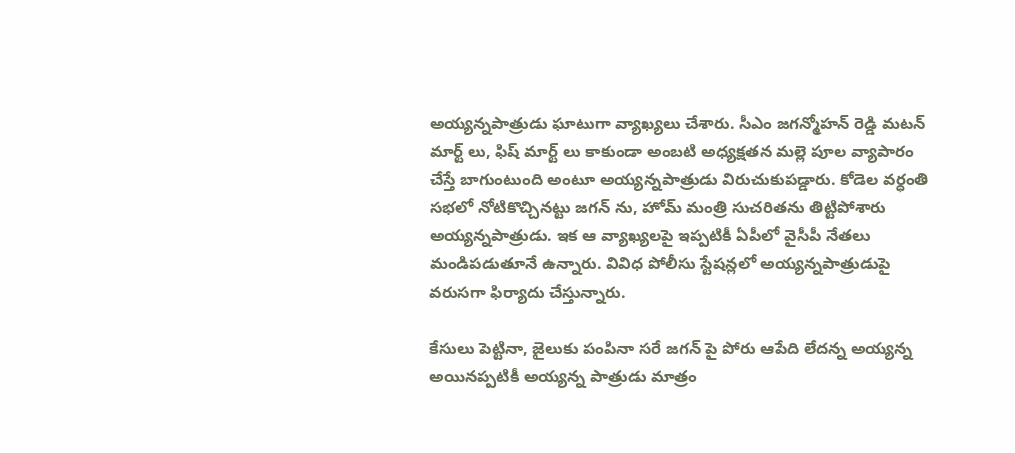అయ్యన్నపాత్రుడు ఘాటుగా వ్యాఖ్యలు చేశారు. సీఎం జగన్మోహన్ రెడ్డి మటన్ మార్ట్ లు, ఫిష్ మార్ట్ లు కాకుండా అంబటి అధ్యక్షతన మల్లె పూల వ్యాపారం చేస్తే బాగుంటుంది అంటూ అయ్యన్నపాత్రుడు విరుచుకుపడ్డారు. కోడెల వర్ధంతి సభలో నోటికొచ్చినట్టు జగన్ ను, హోమ్ మంత్రి సుచరితను తిట్టిపోశారు అయ్యన్నపాత్రుడు. ఇక ఆ వ్యాఖ్యలపై ఇప్పటికీ ఏపీలో వైసీపీ నేతలు మండిపడుతూనే ఉన్నారు. వివిధ పోలీసు స్టేషన్లలో అయ్యన్నపాత్రుడుపై వరుసగా ఫిర్యాదు చేస్తున్నారు.

కేసులు పెట్టినా, జైలుకు పంపినా సరే జగన్ పై పోరు ఆపేది లేదన్న అయ్యన్న
అయినప్పటికీ అయ్యన్న పాత్రుడు మాత్రం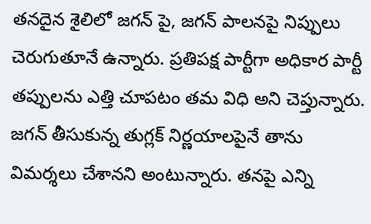తనదైన శైలిలో జగన్ పై, జగన్ పాలనపై నిప్పులు చెరుగుతూనే ఉన్నారు. ప్రతిపక్ష పార్టీగా అధికార పార్టీ తప్పులను ఎత్తి చూపటం తమ విధి అని చెప్తున్నారు. జగన్ తీసుకున్న తుగ్లక్ నిర్ణయాలపైనే తాను విమర్శలు చేశానని అంటున్నారు. తనపై ఎన్ని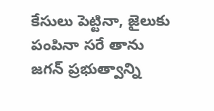కేసులు పెట్టినా, జైలుకు పంపినా సరే తాను జగన్ ప్రభుత్వాన్ని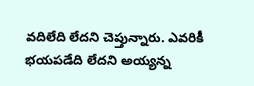వదిలేది లేదని చెప్తున్నారు. ఎవరికీ భయపడేది లేదని అయ్యన్న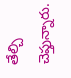తేల్చి చెప్తున్నారు.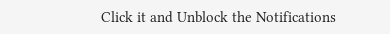Click it and Unblock the Notifications